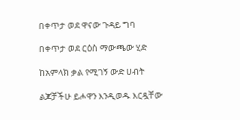በቀጥታ ወደ ዋናው ጉዳይ ግባ

በቀጥታ ወደ ርዕስ ማውጫው ሂድ

ከአምላክ ቃል የሚገኝ ውድ ሀብት

ልጆቻችሁ ይሖዋን እንዲወዱ እርዷቸው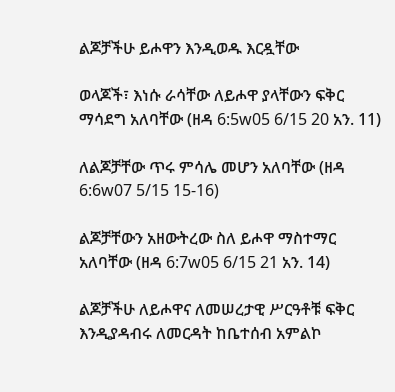ልጆቻችሁ ይሖዋን እንዲወዱ እርዷቸው

ወላጆች፣ እነሱ ራሳቸው ለይሖዋ ያላቸውን ፍቅር ማሳደግ አለባቸው (ዘዳ 6:5w05 6/15 20 አን. 11)

ለልጆቻቸው ጥሩ ምሳሌ መሆን አለባቸው (ዘዳ 6:6w07 5/15 15-16)

ልጆቻቸውን አዘውትረው ስለ ይሖዋ ማስተማር አለባቸው (ዘዳ 6:7w05 6/15 21 አን. 14)

ልጆቻችሁ ለይሖዋና ለመሠረታዊ ሥርዓቶቹ ፍቅር እንዲያዳብሩ ለመርዳት ከቤተሰብ አምልኮ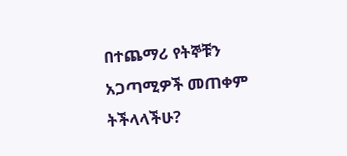በተጨማሪ የትኞቹን አጋጣሚዎች መጠቀም ትችላላችሁ?